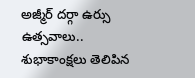అజ్మీర్ ద‌ర్గా ఉర్సు ఉత్స‌వాలు.. శుభాకాంక్ష‌లు తెలిపిన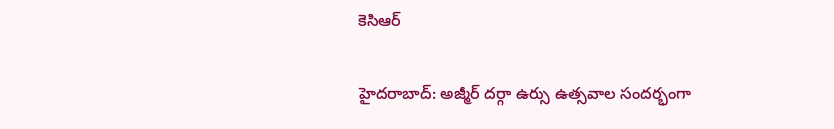కెసిఆర్‌

హైద‌రాబాద్: అజ్మీర్ ద‌ర్గా ఉర్సు ఉత్స‌వాల సంద‌ర్భంగా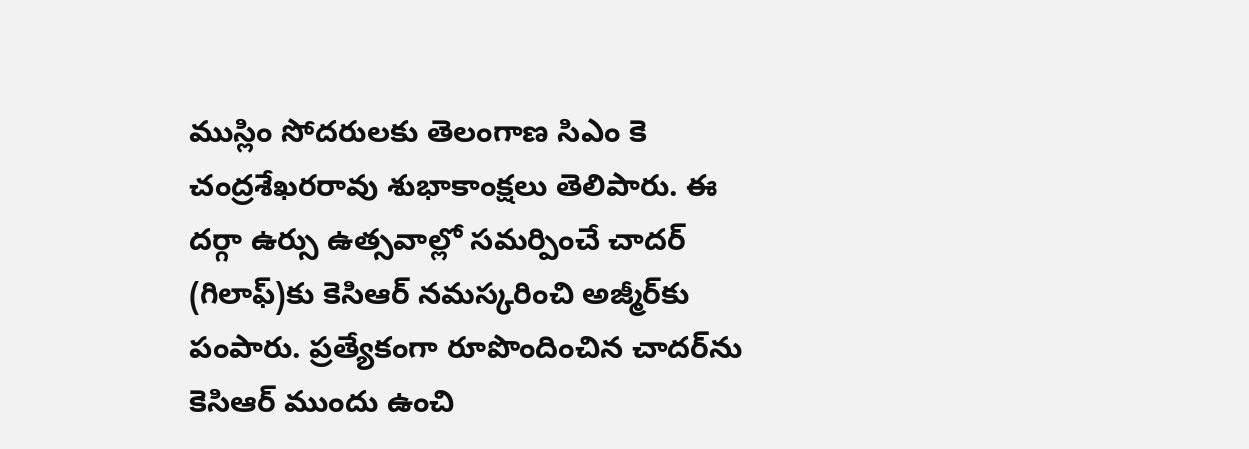ముస్లిం సోద‌రుల‌కు తెలంగాణ సిఎం కె చంద్ర‌శేఖ‌ర‌రావు శుభాకాంక్ష‌లు తెలిపారు. ఈ ద‌ర్గా ఉర్సు ఉత్స‌వాల్లో స‌మ‌ర్పించే చాద‌ర్ (గిలాఫ్‌)కు కెసిఆర్ న‌మ‌స్క‌రించి అజ్మీర్‌కు పంపారు. ప్ర‌త్యేకంగా రూపొందించిన చాద‌ర్‌ను కెసిఆర్‌ ముందు ఉంచి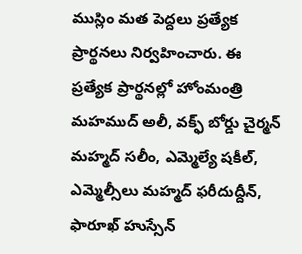ముస్లిం మ‌త పెద్ద‌లు ప్ర‌త్యేక ప్రార్థ‌న‌లు నిర్వ‌హించారు. ఈ ప్ర‌త్యేక ప్రార్థ‌న‌ల్లో హోంమంత్రి మ‌హ‌ముద్ అలీ, వ‌క్ఫ్ బోర్డు చైర్మ‌న్ మ‌హ్మ‌ద్ స‌లీం, ఎమ్మెల్యే ష‌కీల్‌, ఎమ్మెల్సీలు మ‌హ్మ‌ద్ ఫ‌రీదుద్దీన్‌, ఫారూఖ్ హుస్సేన్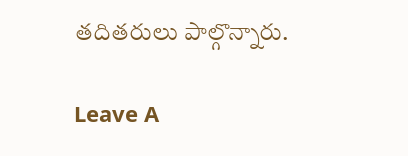త‌దిత‌రులు పాల్గొన్నారు.

Leave A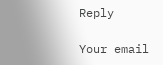Reply

Your email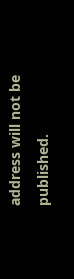address will not be published.